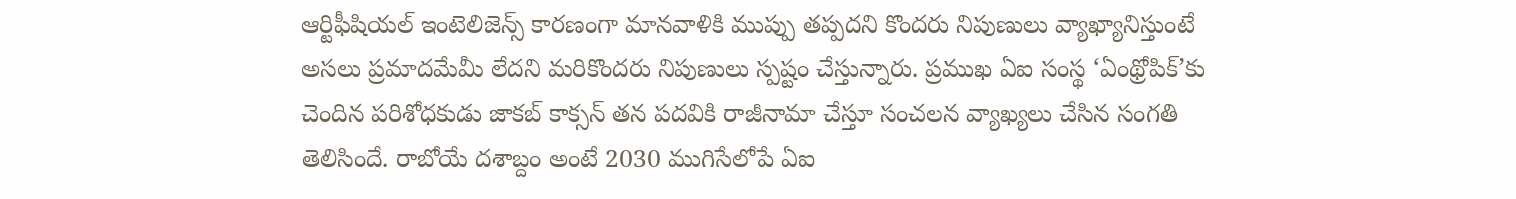ఆర్టిఫీషియల్ ఇంటెలిజెన్స్ కారణంగా మానవాళికి ముప్పు తప్పదని కొందరు నిపుణులు వ్యాఖ్యానిస్తుంటే అసలు ప్రమాదమేమీ లేదని మరికొందరు నిపుణులు స్పష్టం చేస్తున్నారు. ప్రముఖ ఏఐ సంస్థ ‘ఏంథ్రోపిక్’కు చెందిన పరిశోధకుడు జాకబ్ కాక్సన్ తన పదవికి రాజీనామా చేస్తూ సంచలన వ్యాఖ్యలు చేసిన సంగతి తెలిసిందే. రాబోయే దశాబ్దం అంటే 2030 ముగిసేలోపే ఏఐ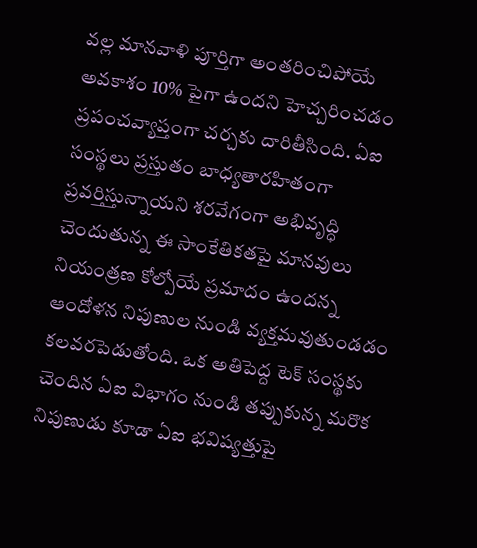వల్ల మానవాళి పూర్తిగా అంతరించిపోయే అవకాశం 10% పైగా ఉందని హెచ్చరించడం ప్రపంచవ్యాప్తంగా చర్చకు దారితీసింది. ఏఐ సంస్థలు ప్రస్తుతం బాధ్యతారహితంగా ప్రవర్తిస్తున్నాయని శరవేగంగా అభివృద్ధి చెందుతున్న ఈ సాంకేతికతపై మానవులు నియంత్రణ కోల్పోయే ప్రమాదం ఉందన్న ఆందోళన నిపుణుల నుండి వ్యక్తమవుతుండడం కలవరపెడుతోంది. ఒక అతిపెద్ద టెక్ సంస్థకు చెందిన ఏఐ విభాగం నుండి తప్పుకున్న మరొక నిపుణుడు కూడా ఏఐ భవిష్యత్తుపై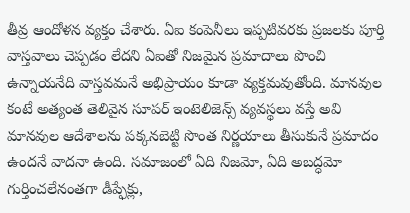తీవ్ర ఆందోళన వ్యక్తం చేశారు. ఏఐ కంపెనీలు ఇప్పటివరకు ప్రజలకు పూర్తి వాస్తవాలు చెప్పడం లేదని ఏఐతో నిజమైన ప్రమాదాలు పొంచి ఉన్నాయనేది వాస్తవమనే అభిప్రాయం కూడా వ్యక్తమవుతోంది. మానవుల కంటే అత్యంత తెలివైన సూపర్ ఇంటెలిజెన్స్ వ్యవస్థలు వస్తే అవి మానవుల ఆదేశాలను పక్కనబెట్టి సొంత నిర్ణయాలు తీసుకునే ప్రమాదం ఉందనే వాదనా ఉంది. సమాజంలో ఏది నిజమో, ఏది అబద్ధమో గుర్తించలేనంతగా డీప్ఫేక్లు,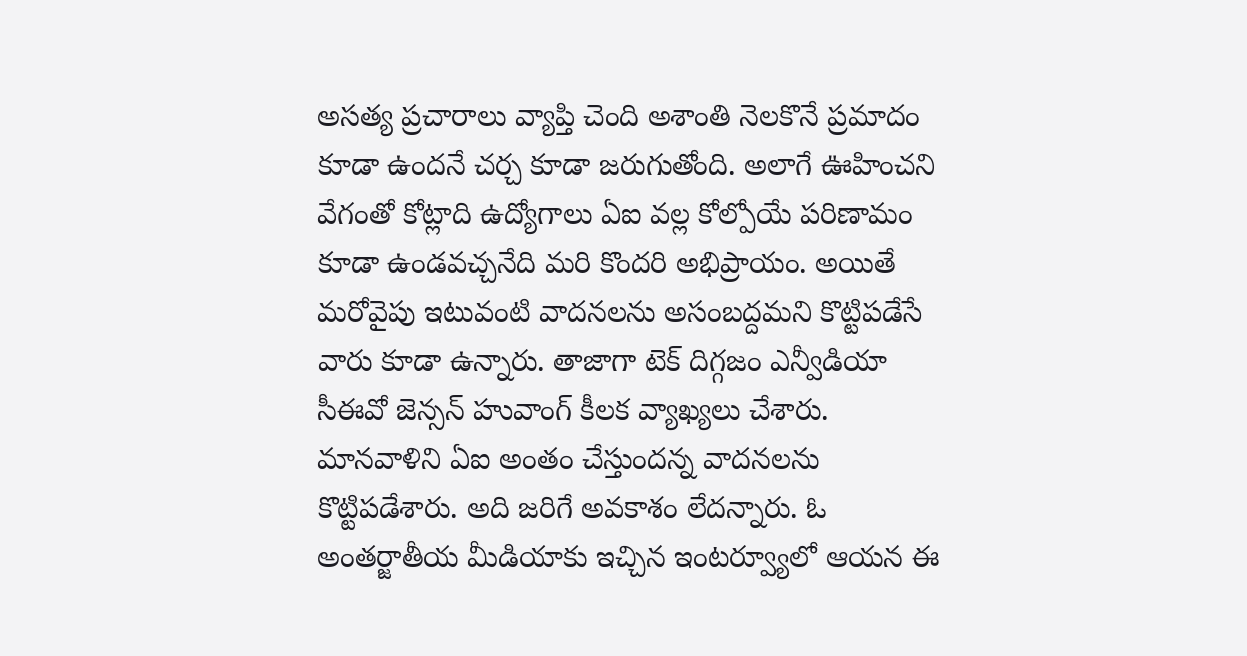అసత్య ప్రచారాలు వ్యాప్తి చెంది అశాంతి నెలకొనే ప్రమాదం కూడా ఉందనే చర్చ కూడా జరుగుతోంది. అలాగే ఊహించని వేగంతో కోట్లాది ఉద్యోగాలు ఏఐ వల్ల కోల్పోయే పరిణామం కూడా ఉండవచ్చనేది మరి కొందరి అభిప్రాయం. అయితే మరోవైపు ఇటువంటి వాదనలను అసంబద్దమని కొట్టిపడేసే వారు కూడా ఉన్నారు. తాజాగా టెక్ దిగ్గజం ఎన్వీడియా సీఈవో జెన్సన్ హువాంగ్ కీలక వ్యాఖ్యలు చేశారు. మానవాళిని ఏఐ అంతం చేస్తుందన్న వాదనలను కొట్టిపడేశారు. అది జరిగే అవకాశం లేదన్నారు. ఓ అంతర్జాతీయ మీడియాకు ఇచ్చిన ఇంటర్వ్యూలో ఆయన ఈ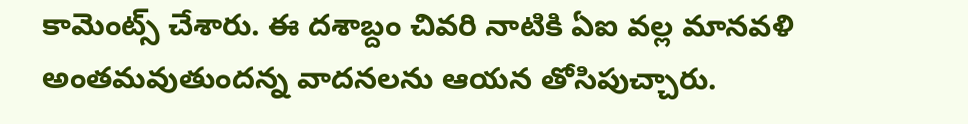కామెంట్స్ చేశారు. ఈ దశాబ్దం చివరి నాటికి ఏఐ వల్ల మానవళి అంతమవుతుందన్న వాదనలను ఆయన తోసిపుచ్చారు.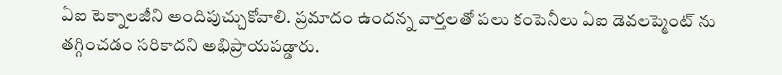ఏఐ టెక్నాలజీని అందిపుచ్చుకోవాలి. ప్రమాదం ఉందన్న వార్తలతో పలు కంపెనీలు ఏఐ డెవలప్మెంట్ ను తగ్గించడం సరికాదని అభిప్రాయపడ్డారు.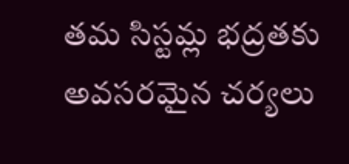తమ సిస్టమ్ల భద్రతకు అవసరమైన చర్యలు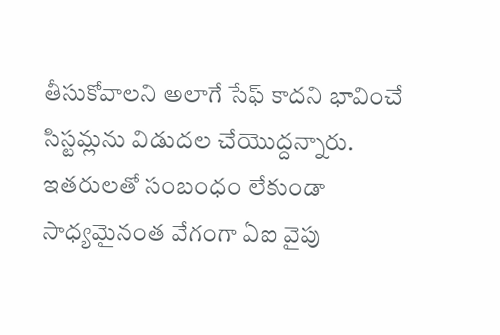తీసుకోవాలని అలాగే సేఫ్ కాదని భావించే సిస్టమ్లను విడుదల చేయొద్దన్నారు. ఇతరులతో సంబంధం లేకుండా సాధ్యమైనంత వేగంగా ఏఐ వైపు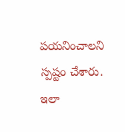పయనించాలని స్పష్టం చేశారు. ఇలా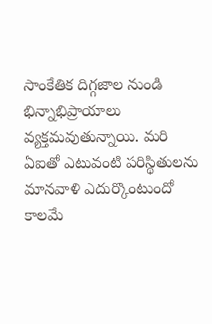సాంకేతిక దిగ్గజాల నుండి భిన్నాభిప్రాయాలు వ్యక్తమవుతున్నాయి. మరి ఏఐతో ఎటువంటి పరిస్థితులను మానవాళి ఎదుర్కొంటుందో కాలమే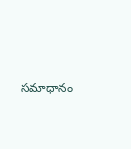సమాధానం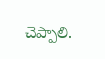చెప్పాలి.